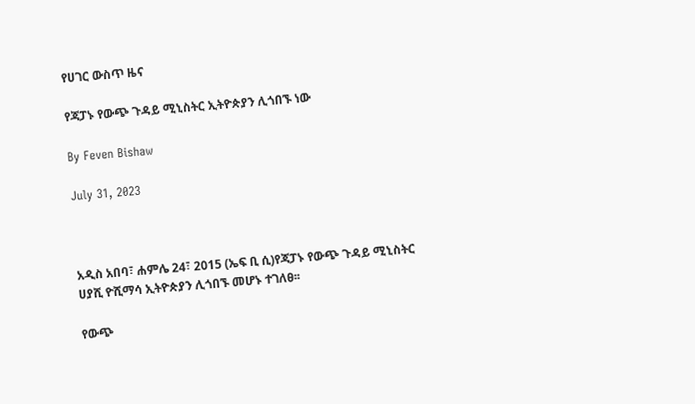የሀገር ውስጥ ዜና

የጃፓኑ የውጭ ጉዳይ ሚኒስትር ኢትዮጵያን ሊጎበኙ ነው

By Feven Bishaw

July 31, 2023



አዲስ አበባ፣ ሐምሌ 24፣ 2015 (ኤፍ ቢ ሲ)የጃፓኑ የውጭ ጉዳይ ሚኒስትር ሀያሺ ዮሺማሳ ኢትዮጵያን ሊጎበኙ መሆኑ ተገለፀ፡፡

የውጭ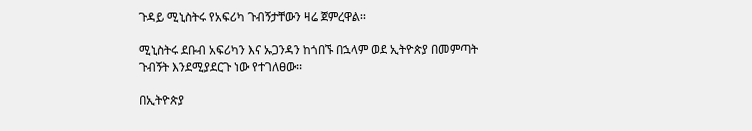ጉዳይ ሚኒስትሩ የአፍሪካ ጉብኝታቸውን ዛሬ ጀምረዋል፡፡

ሚኒስትሩ ደቡብ አፍሪካን እና ኡጋንዳን ከጎበኙ በኋላም ወደ ኢትዮጵያ በመምጣት ጉብኝት እንደሚያደርጉ ነው የተገለፀው፡፡

በኢትዮጵያ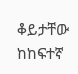ቆይታቸው ከከፍተኛ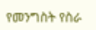የመንግስት የስራ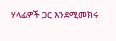ሃላፊዎች ጋር እንደሚመክሩ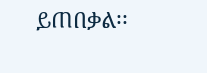ይጠበቃል፡፡